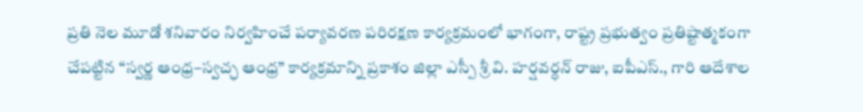ప్రతి నెల మూడో శనివారం నిర్వహించే పర్యావరణ పరిరక్షణ కార్యక్రమంలో భాగంగా, రాష్ట్ర ప్రభుత్వం ప్రతిష్టాత్మకంగా చేపట్టిన “స్వర్ణ ఆంధ్ర–స్వచ్ఛ ఆంధ్ర” కార్యక్రమాన్ని ప్రకాశం జిల్లా ఎస్పీ శ్రీ వి. హర్షవర్ధన్ రాజు, ఐపీఎస్., గారి ఆదేశాల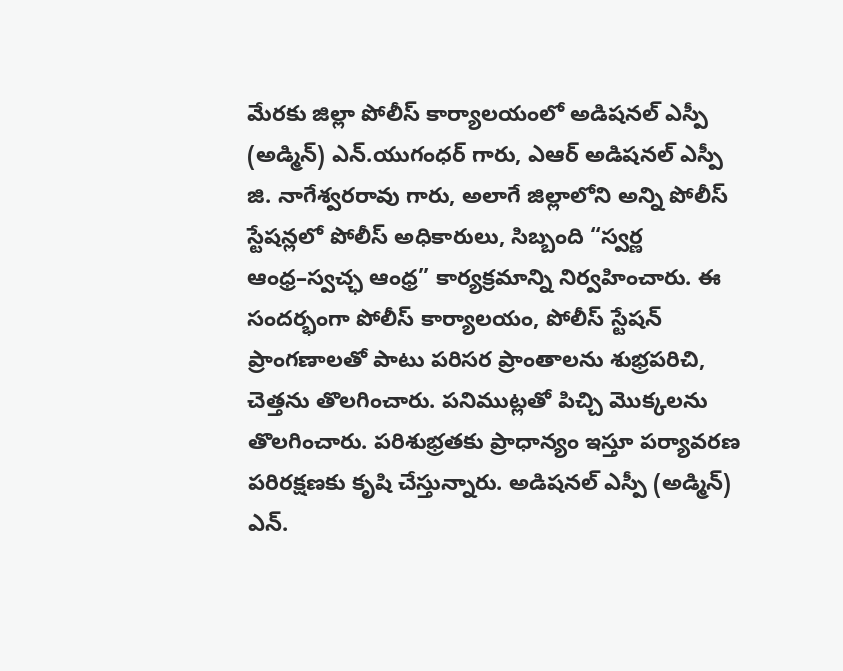మేరకు జిల్లా పోలీస్ కార్యాలయంలో అడిషనల్ ఎస్పీ (అడ్మిన్) ఎన్.యుగంధర్ గారు, ఎఆర్ అడిషనల్ ఎస్పీ జి. నాగేశ్వరరావు గారు, అలాగే జిల్లాలోని అన్ని పోలీస్ స్టేషన్లలో పోలీస్ అధికారులు, సిబ్బంది “స్వర్ణ ఆంధ్ర–స్వచ్ఛ ఆంధ్ర” కార్యక్రమాన్ని నిర్వహించారు. ఈ సందర్భంగా పోలీస్ కార్యాలయం, పోలీస్ స్టేషన్ ప్రాంగణాలతో పాటు పరిసర ప్రాంతాలను శుభ్రపరిచి, చెత్తను తొలగించారు. పనిముట్లతో పిచ్చి మొక్కలను తొలగించారు. పరిశుభ్రతకు ప్రాధాన్యం ఇస్తూ పర్యావరణ పరిరక్షణకు కృషి చేస్తున్నారు. అడిషనల్ ఎస్పీ (అడ్మిన్) ఎన్.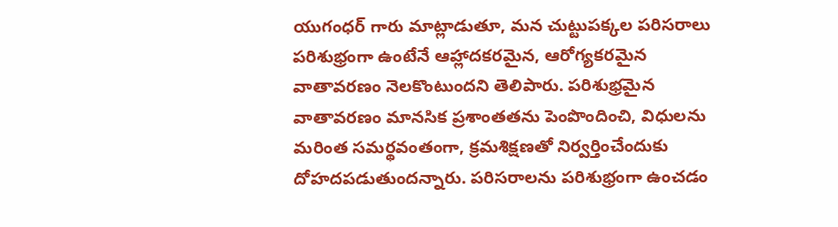యుగంధర్ గారు మాట్లాడుతూ, మన చుట్టుపక్కల పరిసరాలు పరిశుభ్రంగా ఉంటేనే ఆహ్లాదకరమైన, ఆరోగ్యకరమైన వాతావరణం నెలకొంటుందని తెలిపారు. పరిశుభ్రమైన వాతావరణం మానసిక ప్రశాంతతను పెంపొందించి, విధులను మరింత సమర్థవంతంగా, క్రమశిక్షణతో నిర్వర్తించేందుకు దోహదపడుతుందన్నారు. పరిసరాలను పరిశుభ్రంగా ఉంచడం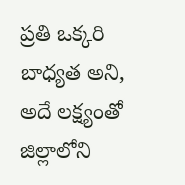ప్రతి ఒక్కరి బాధ్యత అని, అదే లక్ష్యంతో జిల్లాలోని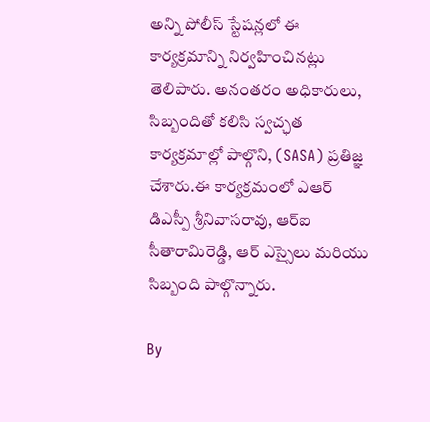అన్ని పోలీస్ స్టేషన్లలో ఈ కార్యక్రమాన్ని నిర్వహించినట్లు తెలిపారు. అనంతరం అధికారులు, సిబ్బందితో కలిసి స్వచ్ఛత కార్యక్రమాల్లో పాల్గొని, (SASA) ప్రతిజ్ఞ చేశారు.ఈ కార్యక్రమంలో ఎఆర్ డిఎస్పీ శ్రీనివాసరావు, ఆర్ఐ సీతారామిరెడ్డి, ఆర్ ఎస్సైలు మరియు సిబ్బంది పాల్గొన్నారు.

By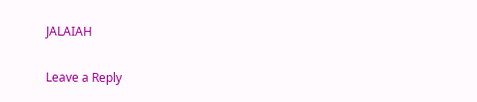JALAIAH

Leave a Reply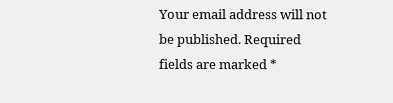Your email address will not be published. Required fields are marked *